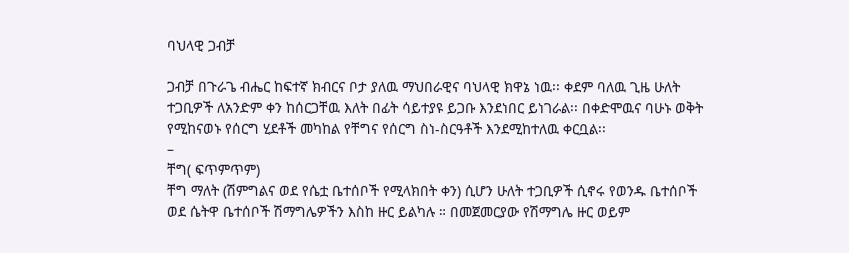ባህላዊ ጋብቻ

ጋብቻ በጉራጌ ብሔር ከፍተኛ ክብርና ቦታ ያለዉ ማህበራዊና ባህላዊ ክዋኔ ነዉ፡፡ ቀደም ባለዉ ጊዜ ሁለት ተጋቢዎች ለአንድም ቀን ከሰርጋቸዉ እለት በፊት ሳይተያዩ ይጋቡ እንደነበር ይነገራል፡፡ በቀድሞዉና ባሁኑ ወቅት የሚከናወኑ የሰርግ ሂደቶች መካከል የቸግና የሰርግ ስነ-ስርዓቶች እንደሚከተለዉ ቀርቧል፡፡
–
ቸግ( ፍጥምጥም)
ቸግ ማለት (ሽምግልና ወደ የሴቷ ቤተሰቦች የሚላክበት ቀን) ሲሆን ሁለት ተጋቢዎች ሲኖሩ የወንዱ ቤተሰቦች ወደ ሴትዋ ቤተሰቦች ሽማግሌዎችን እስከ ዙር ይልካሉ ። በመጀመርያው የሽማግሌ ዙር ወይም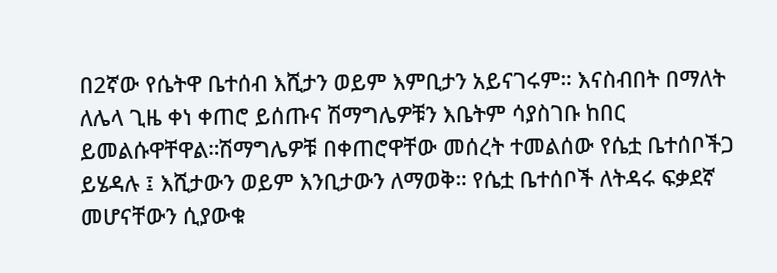በ2ኛው የሴትዋ ቤተሰብ እሺታን ወይም እምቢታን አይናገሩም። እናስብበት በማለት ለሌላ ጊዜ ቀነ ቀጠሮ ይሰጡና ሽማግሌዎቹን እቤትም ሳያስገቡ ከበር ይመልሱዋቸዋል።ሽማግሌዎቹ በቀጠሮዋቸው መሰረት ተመልሰው የሴቷ ቤተሰቦችጋ ይሄዳሉ ፤ እሺታውን ወይም እንቢታውን ለማወቅ። የሴቷ ቤተሰቦች ለትዳሩ ፍቃደኛ መሆናቸውን ሲያውቁ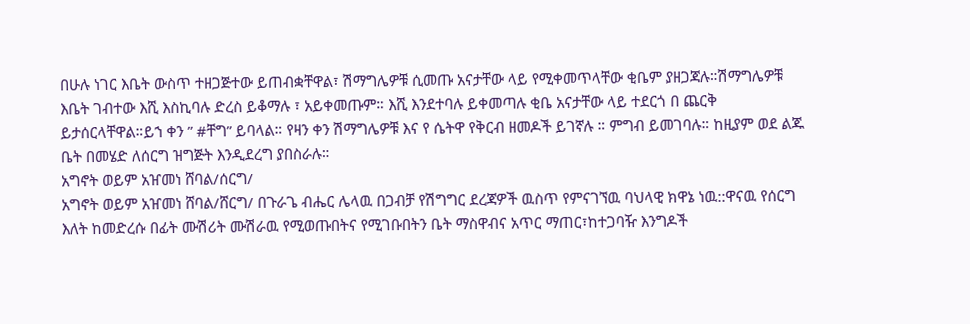በሁሉ ነገር እቤት ውስጥ ተዘጋጅተው ይጠብቋቸዋል፣ ሽማግሌዎቹ ሲመጡ አናታቸው ላይ የሚቀመጥላቸው ቂቤም ያዘጋጃሉ።ሽማግሌዎቹ እቤት ገብተው እሺ እስኪባሉ ድረስ ይቆማሉ ፣ አይቀመጡም። እሺ እንደተባሉ ይቀመጣሉ ቂቤ አናታቸው ላይ ተደርጎ በ ጨርቅ ይታሰርላቸዋል።ይኀ ቀን ” #ቸግ” ይባላል። የዛን ቀን ሽማግሌዎቹ እና የ ሴትዋ የቅርብ ዘመዶች ይገኛሉ ። ምግብ ይመገባሉ። ከዚያም ወደ ልጁ ቤት በመሄድ ለሰርግ ዝግጅት እንዲደረግ ያበስራሉ።
አግኖት ወይም አዠመነ ሸባል/ሰርግ/
አግኖት ወይም አዠመነ ሸባል/ሸርግ/ በጉራጌ ብሔር ሌላዉ በጋብቻ የሽግግር ደረጃዎች ዉስጥ የምናገኘዉ ባህላዊ ክዋኔ ነዉ::ዋናዉ የሰርግ እለት ከመድረሱ በፊት ሙሽሪት ሙሽራዉ የሚወጡበትና የሚገቡበትን ቤት ማስዋብና አጥር ማጠር፣ከተጋባዥ እንግዶች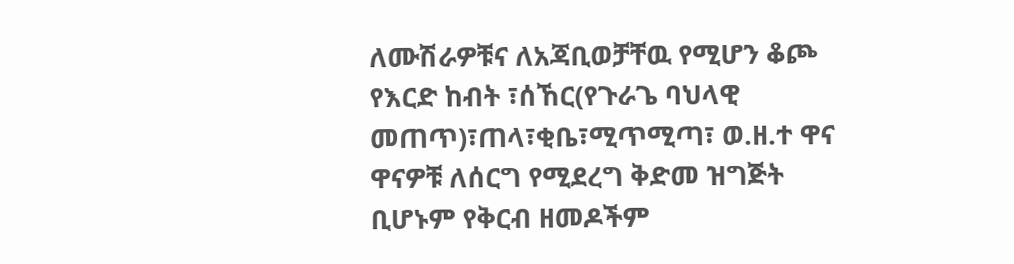ለሙሽራዎቹና ለአጃቢወቻቸዉ የሚሆን ቆጮ የእርድ ከብት ፣ሰኸር(የጉራጌ ባህላዊ መጠጥ)፣ጠላ፣ቂቤ፣ሚጥሚጣ፣ ወ.ዘ.ተ ዋና ዋናዎቹ ለሰርግ የሚደረግ ቅድመ ዝግጅት ቢሆኑም የቅርብ ዘመዶችም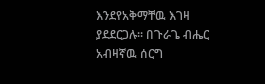እንደየአቅማቸዉ እገዛ ያደደርጋሉ፡፡ በጉራጌ ብሔር አብዛኛዉ ሰርግ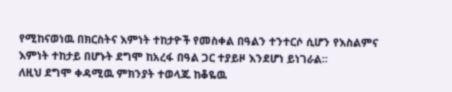የሚከናወነዉ በክርስትና እምነት ተከታዮች የመስቀል በዓልን ተንተርሶ ሲሆን የእስልምና እምነት ተከታይ በሆኑት ደግሞ ከአረፋ በዓል ጋር ተያይዞ እንደሆነ ይነገራል፡፡
ለዚህ ደግሞ ቀዳሚዉ ምክንያት ተወላጁ ከቆዬዉ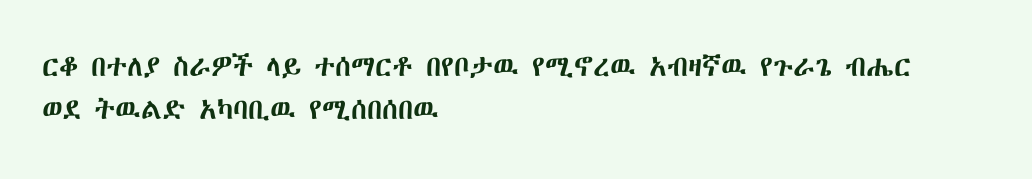ርቆ በተለያ ስራዎች ላይ ተሰማርቶ በየቦታዉ የሚኖረዉ አብዛኛዉ የጉራጌ ብሔር ወደ ትዉልድ አካባቢዉ የሚሰበሰበዉ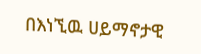በእነኚዉ ሀይማኖታዊ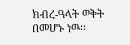ክብረ-ዓላት ወቅት በመሆኑ ነዉ፡፡